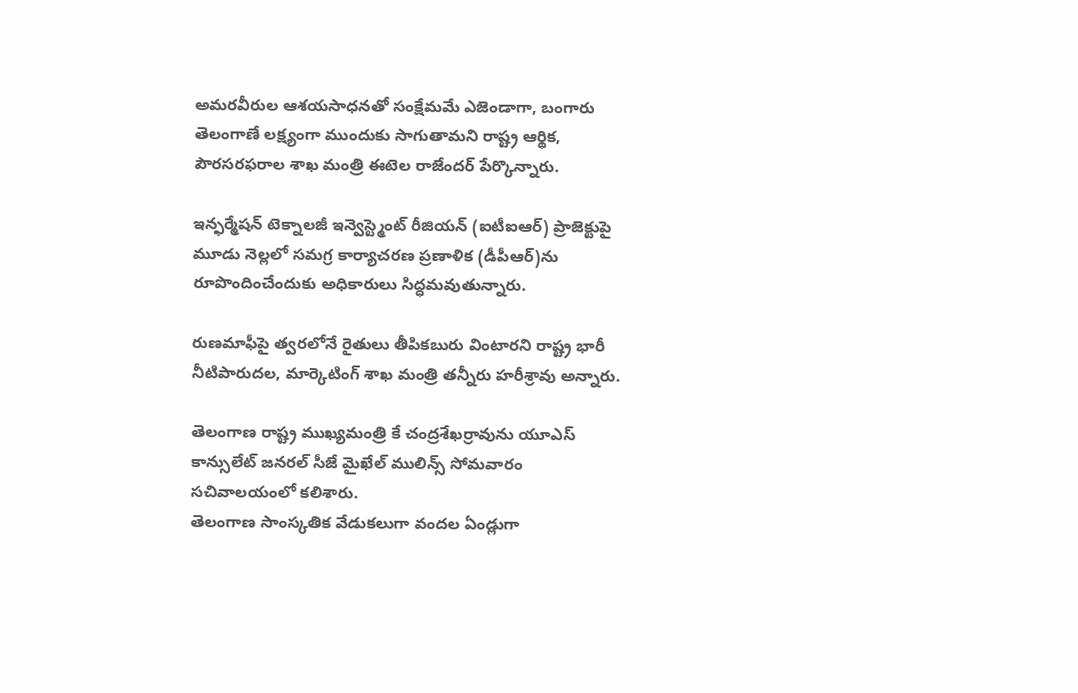అమరవీరుల ఆశయసాధనతో సంక్షేమమే ఎజెండాగా, బంగారు తెలంగాణే లక్ష్యంగా ముందుకు సాగుతామని రాష్ట్ర ఆర్థిక, పౌరసరఫరాల శాఖ మంత్రి ఈటెల రాజేందర్ పేర్కొన్నారు.

ఇన్ఫర్మేషన్ టెక్నాలజీ ఇన్వెస్ట్మెంట్ రీజియన్ (ఐటీఐఆర్) ప్రాజెక్టుపై మూడు నెల్లలో సమగ్ర కార్యాచరణ ప్రణాళిక (డీపీఆర్)ను రూపొందించేందుకు అధికారులు సిద్ధమవుతున్నారు.

రుణమాఫీపై త్వరలోనే రైతులు తీపికబురు వింటారని రాష్ట్ర భారీ నీటిపారుదల, మార్కెటింగ్ శాఖ మంత్రి తన్నీరు హరీశ్రావు అన్నారు.

తెలంగాణ రాష్ట్ర ముఖ్యమంత్రి కే చంద్రశేఖర్రావును యూఎస్ కాన్సులేట్ జనరల్ సీజే మైఖేల్ ములిన్స్ సోమవారం సచివాలయంలో కలిశారు.
తెలంగాణ సాంస్కతిక వేడుకలుగా వందల ఏండ్లుగా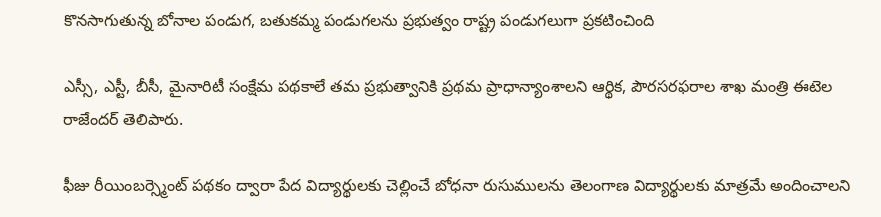కొనసాగుతున్న బోనాల పండుగ, బతుకమ్మ పండుగలను ప్రభుత్వం రాష్ట్ర పండుగలుగా ప్రకటించింది

ఎస్సీ, ఎస్టీ, బీసీ, మైనారిటీ సంక్షేమ పథకాలే తమ ప్రభుత్వానికి ప్రథమ ప్రాధాన్యాంశాలని ఆర్థిక, పౌరసరఫరాల శాఖ మంత్రి ఈటెల రాజేందర్ తెలిపారు.

ఫీజు రీయింబర్స్మెంట్ పథకం ద్వారా పేద విద్యార్థులకు చెల్లించే బోధనా రుసుములను తెలంగాణ విద్యార్థులకు మాత్రమే అందించాలని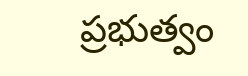ప్రభుత్వం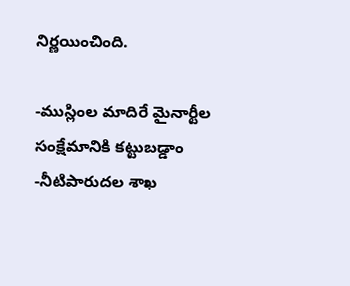నిర్ణయించింది.

-ముస్లింల మాదిరే మైనార్టీల సంక్షేమానికి కట్టుబడ్డాం -నీటిపారుదల శాఖ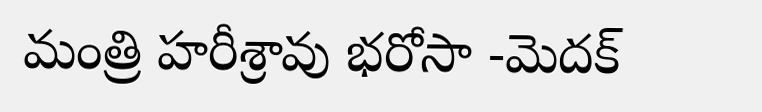మంత్రి హరీశ్రావు భరోసా -మెదక్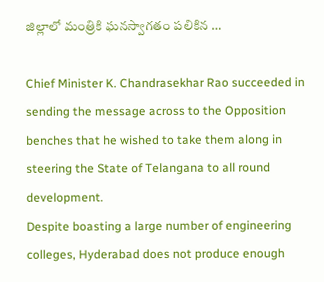జిల్లాలో మంత్రికి ఘనస్వాగతం పలికిన …

Chief Minister K. Chandrasekhar Rao succeeded in sending the message across to the Opposition benches that he wished to take them along in steering the State of Telangana to all round development.
Despite boasting a large number of engineering colleges, Hyderabad does not produce enough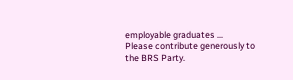employable graduates …
Please contribute generously to the BRS Party.